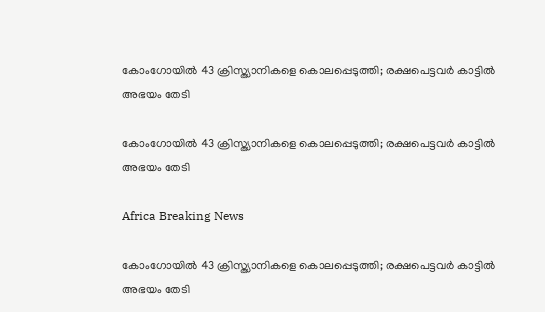കോംഗോയില്‍ 43 ക്രിസ്ത്യാനികളെ കൊലപ്പെടുത്തി; രക്ഷപെട്ടവര്‍ കാട്ടില്‍ അഭയം തേടി

കോംഗോയില്‍ 43 ക്രിസ്ത്യാനികളെ കൊലപ്പെടുത്തി; രക്ഷപെട്ടവര്‍ കാട്ടില്‍ അഭയം തേടി

Africa Breaking News

കോംഗോയില്‍ 43 ക്രിസ്ത്യാനികളെ കൊലപ്പെടുത്തി; രക്ഷപെട്ടവര്‍ കാട്ടില്‍ അഭയം തേടി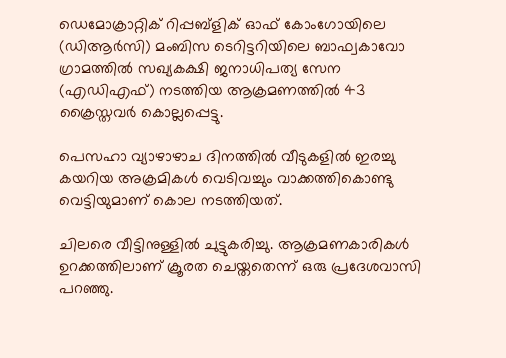ഡെമോക്രാറ്റിക് റിപ്പബ്ളിക് ഓഫ് കോംഗോയിലെ (ഡിആര്‍സി) മംബിസ ടെറിട്ടറിയിലെ ബാഫ്വകാവോ ഗ്രാമത്തില്‍ സഖ്യകക്ഷി ജനാധിപത്യ സേന (എഡിഎഫ്) നടത്തിയ ആക്രമണത്തില്‍ 43 ക്രൈസ്തവര്‍ കൊല്ലപ്പെട്ടു.

പെസഹാ വ്യാഴാഴാച ദിനത്തില്‍ വീടുകളില്‍ ഇരച്ചു കയറിയ അക്രമികള്‍ വെടിവച്ചും വാക്കത്തികൊണ്ടു വെട്ടിയുമാണ് കൊല നടത്തിയത്.

ചിലരെ വീട്ടിനുള്ളില്‍ ചുട്ടുകരിച്ചു. ആക്രമണകാരികള്‍ ഉറക്കത്തിലാണ് ക്രൂരത ചെയ്തതെന്ന് ഒരു പ്രദേശവാസി പറഞ്ഞു.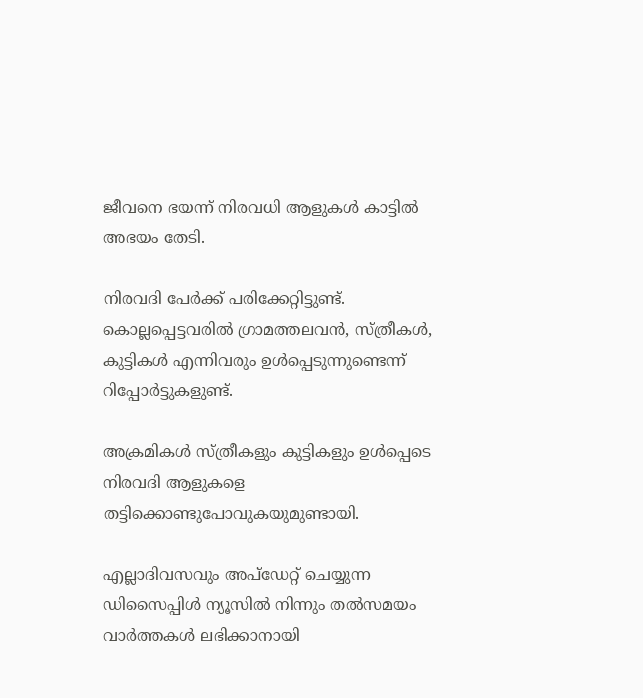ജീവനെ ഭയന്ന് നിരവധി ആളുകള്‍ കാട്ടില്‍ അഭയം തേടി.

നിരവദി പേര്‍ക്ക് പരിക്കേറ്റിട്ടുണ്ട്. കൊല്ലപ്പെട്ടവരില്‍ ഗ്രാമത്തലവന്‍, സ്ത്രീകള്‍, കുട്ടികള്‍ എന്നിവരും ഉള്‍പ്പെടുന്നുണ്ടെന്ന് റിപ്പോര്‍ട്ടുകളുണ്ട്.

അക്രമികള്‍ സ്ത്രീകളും കുട്ടികളും ഉള്‍പ്പെടെ നിരവദി ആളുകളെ തട്ടിക്കൊണ്ടുപോവുകയുമുണ്ടായി.

എല്ലാദിവസവും അപ്ഡേറ്റ് ചെയ്യുന്ന ഡിസൈപ്പിൾ ന്യൂസിൽ നിന്നും തൽസമയം വാർത്തകൾ ലഭിക്കാനായി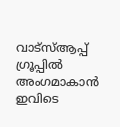വാട്സ്ആപ്പ് ഗ്രൂപ്പിൽ അംഗമാകാൻ ഇവിടെ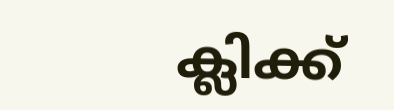ക്ലിക്ക്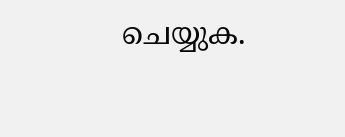ചെയ്യുക.